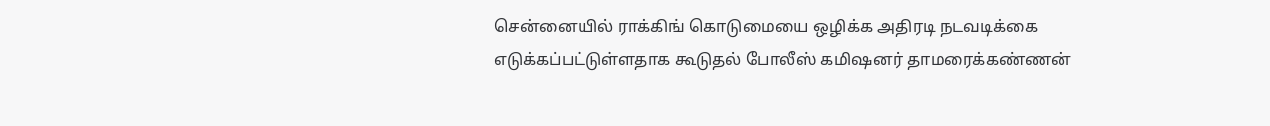சென்னையில் ராக்கிங் கொடுமையை ஒழிக்க அதிரடி நடவடிக்கை எடுக்கப்பட்டுள்ளதாக கூடுதல் போலீஸ் கமிஷனர் தாமரைக்கண்ணன்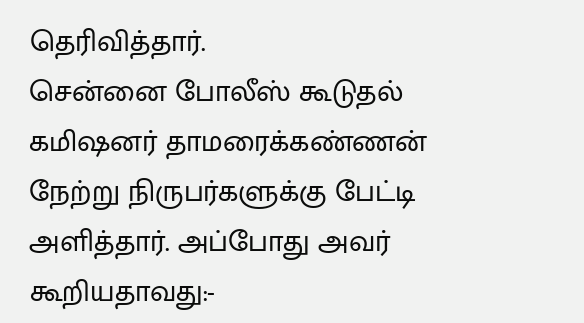தெரிவித்தார்.
சென்னை போலீஸ் கூடுதல் கமிஷனர் தாமரைக்கண்ணன் நேற்று நிருபர்களுக்கு பேட்டி அளித்தார். அப்போது அவர் கூறியதாவது:-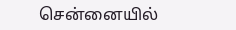சென்னையில்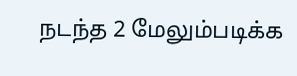நடந்த 2 மேலும்படிக்க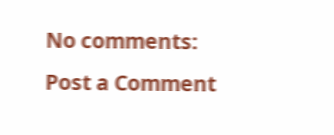No comments:
Post a Comment